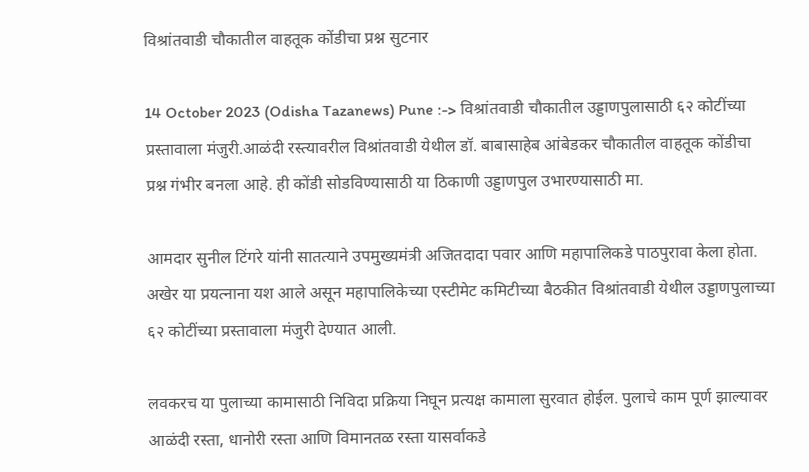विश्रांतवाडी चौकातील वाहतूक कोंडीचा प्रश्न सुटनार

14 October 2023 (Odisha Tazanews) Pune :-> विश्रांतवाडी चौकातील उड्डाणपुलासाठी ६२ कोटींच्या प्रस्तावाला मंजुरी.आळंदी रस्त्यावरील विश्रांतवाडी येथील डॉ. बाबासाहेब आंबेडकर चौकातील वाहतूक कोंडीचा प्रश्न गंभीर बनला आहे. ही कोंडी सोडविण्यासाठी या ठिकाणी उड्डाणपुल उभारण्यासाठी मा.

आमदार सुनील टिंगरे यांनी सातत्याने उपमुख्यमंत्री अजितदादा पवार आणि महापालिकडे पाठपुरावा केला होता. अखेर या प्रयत्नाना यश आले असून महापालिकेच्या एस्टीमेट कमिटीच्या बैठकीत विश्रांतवाडी येथील उड्डाणपुलाच्या ६२ कोटींच्या प्रस्तावाला मंजुरी देण्यात आली.

लवकरच या पुलाच्या कामासाठी निविदा प्रक्रिया निघून प्रत्यक्ष कामाला सुरवात होईल. पुलाचे काम पूर्ण झाल्यावर आळंदी रस्ता, धानोरी रस्ता आणि विमानतळ रस्ता यासर्वाकडे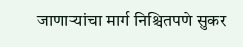जाणाऱ्यांचा मार्ग निश्चितपणे सुकर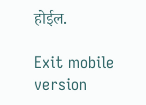होईल.

Exit mobile version